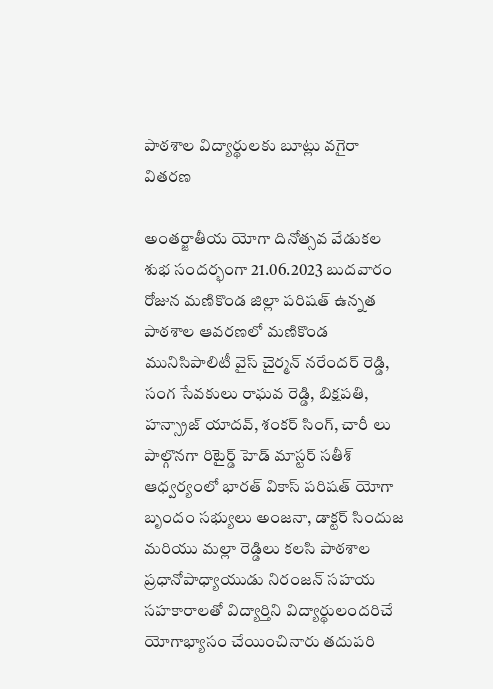పాఠశాల విద్యార్థులకు బూట్లు వగైరా వితరణ

అంతర్జాతీయ యోగా దినోత్సవ వేడుకల శుభ సందర్భంగా 21.06.2023 బుదవారం రోజున మణికొండ జిల్లా పరిషత్ ఉన్నత పాఠశాల ఆవరణలో మణికొండ మునిసిపాలిటీ వైస్ చైర్మన్ నరేందర్ రెడ్డి, సంగ సేవకులు రాఘవ రెడ్డి, బిక్షపతి, హన్స్రాజ్ యాదవ్, శంకర్ సింగ్, చారీ లు పాల్గొనగా రిటైర్డ్ హెడ్ మాస్టర్ సతీశ్ ఆధ్వర్యంలో భారత్ వికాస్ పరిషత్ యోగా బృందం సభ్యులు అంజనా, డాక్టర్ సిందుజ మరియు మల్లా రెడ్డిలు కలసి పాఠశాల ప్రధానోపాధ్యాయుడు నిరంజన్ సహయ సహకారాలతో విద్యార్తిని విద్యార్థులందరిచే యోగాభ్యాసం చేయించినారు తదుపరి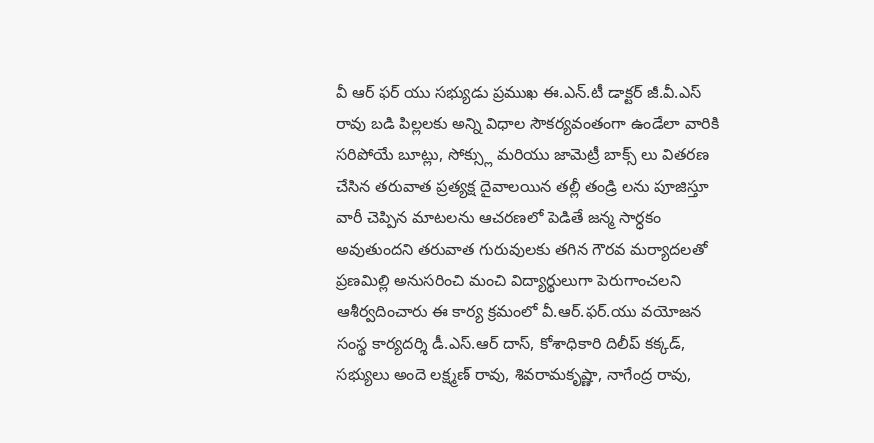వీ ఆర్ ఫర్ యు సభ్యుడు ప్రముఖ ఈ.ఎన్.టీ డాక్టర్ జీ.వీ.ఎస్ రావు బడి పిల్లలకు అన్ని విధాల సౌకర్యవంతంగా ఉండేలా వారికి సరిపోయే బూట్లు, సోక్స్లు మరియు జామెట్రీ బాక్స్ లు వితరణ చేసిన తరువాత ప్రత్యక్ష దైవాలయిన తల్లీ తండ్రి లను పూజిస్తూ వారీ చెప్పిన మాటలను ఆచరణలో పెడితే జన్మ సార్ధకం అవుతుందని తరువాత గురువులకు తగిన గౌరవ మర్యాదలతో ప్రణమిల్లి అనుసరించి మంచి విద్యార్థులుగా పెరుగాంచలని ఆశీర్వదించారు ఈ కార్య క్రమంలో వీ.ఆర్.ఫర్.యు వయోజన సంస్థ కార్యదర్శి డీ.ఎస్.ఆర్ దాస్, కోశాధికారి దిలీప్ కక్కడ్, సభ్యులు అందె లక్ష్మణ్ రావు, శివరామకృష్ణా, నాగేంద్ర రావు,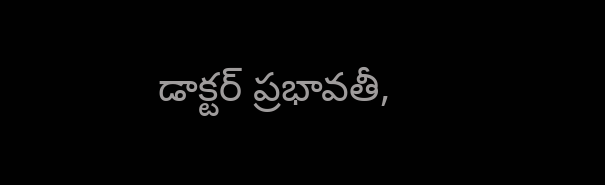డాక్టర్ ప్రభావతీ,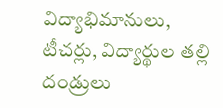విద్యాభిమానులు, టీచర్లు, విద్యార్థుల తల్లి దండ్రులు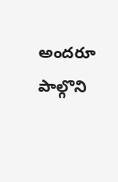అందరూ పాల్గొని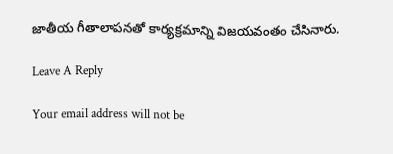జాతీయ గీతాలాపనతో కార్యక్రమాన్ని విజయవంతం చేసినారు.

Leave A Reply

Your email address will not be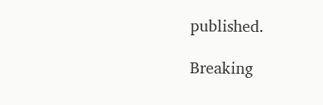published.

Breaking